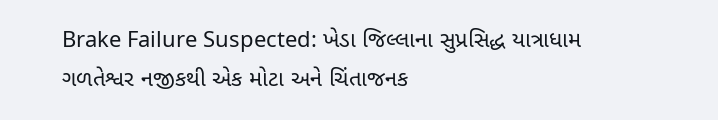Brake Failure Suspected: ખેડા જિલ્લાના સુપ્રસિદ્ધ યાત્રાધામ ગળતેશ્વર નજીકથી એક મોટા અને ચિંતાજનક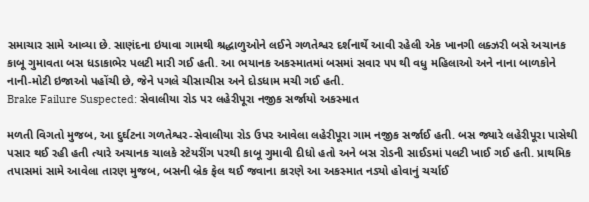સમાચાર સામે આવ્યા છે. સાણંદના ઇયાવા ગામથી શ્રદ્ધાળુઓને લઈને ગળતેશ્વર દર્શનાર્થે આવી રહેલી એક ખાનગી લક્ઝરી બસે અચાનક કાબૂ ગુમાવતા બસ ધડાકાભેર પલટી મારી ગઈ હતી. આ ભયાનક અકસ્માતમાં બસમાં સવાર ૫૫ થી વધુ મહિલાઓ અને નાના બાળકોને નાની-મોટી ઇજાઓ પહોંચી છે, જેને પગલે ચીસાચીસ અને દોડધામ મચી ગઈ હતી.
Brake Failure Suspected: સેવાલીયા રોડ પર લહેરીપૂરા નજીક સર્જાયો અકસ્માત

મળતી વિગતો મુજબ, આ દુર્ઘટના ગળતેશ્વર-સેવાલીયા રોડ ઉપર આવેલા લહેરીપૂરા ગામ નજીક સર્જાઈ હતી. બસ જ્યારે લહેરીપૂરા પાસેથી પસાર થઈ રહી હતી ત્યારે અચાનક ચાલકે સ્ટેયરીંગ પરથી કાબૂ ગુમાવી દીધો હતો અને બસ રોડની સાઈડમાં પલટી ખાઈ ગઈ હતી. પ્રાથમિક તપાસમાં સામે આવેલા તારણ મુજબ, બસની બ્રેક ફેલ થઈ જવાના કારણે આ અકસ્માત નડ્યો હોવાનું ચર્ચાઈ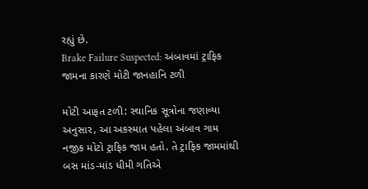રહ્યું છે.
Brake Failure Suspected: અંબાવમાં ટ્રાફિક જામના કારણે મોટી જાનહાનિ ટળી

મોટી આફત ટળી: સ્થાનિક સૂત્રોના જણાવ્યા અનુસાર, આ અકસ્માત પહેલા અંબાવ ગામ નજીક મોટો ટ્રાફિક જામ હતો. તે ટ્રાફિક જામમાંથી બસ માંડ-માંડ ધીમી ગતિએ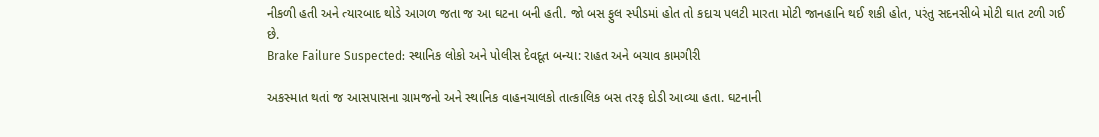નીકળી હતી અને ત્યારબાદ થોડે આગળ જતા જ આ ઘટના બની હતી. જો બસ ફુલ સ્પીડમાં હોત તો કદાચ પલટી મારતા મોટી જાનહાનિ થઈ શકી હોત, પરંતુ સદનસીબે મોટી ઘાત ટળી ગઈ છે.
Brake Failure Suspected: સ્થાનિક લોકો અને પોલીસ દેવદૂત બન્યા: રાહત અને બચાવ કામગીરી

અકસ્માત થતાં જ આસપાસના ગ્રામજનો અને સ્થાનિક વાહનચાલકો તાત્કાલિક બસ તરફ દોડી આવ્યા હતા. ઘટનાની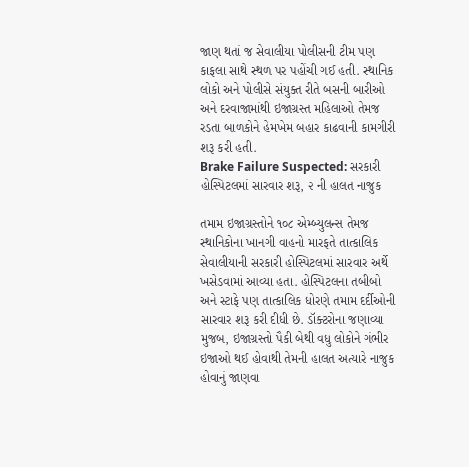જાણ થતાં જ સેવાલીયા પોલીસની ટીમ પણ કાફલા સાથે સ્થળ પર પહોંચી ગઈ હતી. સ્થાનિક લોકો અને પોલીસે સંયુક્ત રીતે બસની બારીઓ અને દરવાજામાંથી ઇજાગ્રસ્ત મહિલાઓ તેમજ રડતા બાળકોને હેમખેમ બહાર કાઢવાની કામગીરી શરૂ કરી હતી.
Brake Failure Suspected: સરકારી હોસ્પિટલમાં સારવાર શરૂ, ૨ ની હાલત નાજુક

તમામ ઇજાગ્રસ્તોને ૧૦૮ એમ્બ્યુલન્સ તેમજ સ્થાનિકોના ખાનગી વાહનો મારફતે તાત્કાલિક સેવાલીયાની સરકારી હોસ્પિટલમાં સારવાર અર્થે ખસેડવામાં આવ્યા હતા. હોસ્પિટલના તબીબો અને સ્ટાફે પણ તાત્કાલિક ધોરણે તમામ દર્દીઓની સારવાર શરૂ કરી દીધી છે. ડૉક્ટરોના જણાવ્યા મુજબ, ઇજાગ્રસ્તો પૈકી બેથી વધુ લોકોને ગંભીર ઇજાઓ થઈ હોવાથી તેમની હાલત અત્યારે નાજુક હોવાનું જાણવા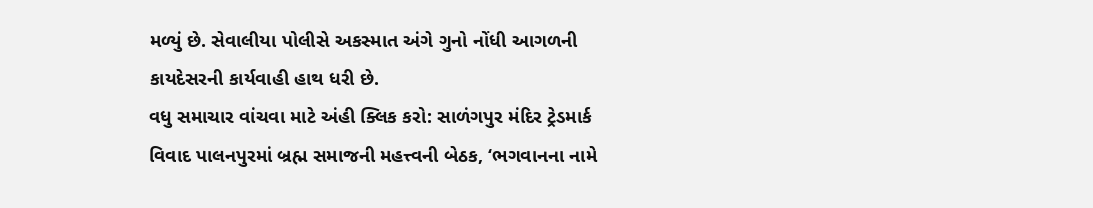મળ્યું છે. સેવાલીયા પોલીસે અકસ્માત અંગે ગુનો નોંધી આગળની કાયદેસરની કાર્યવાહી હાથ ધરી છે.
વધુ સમાચાર વાંચવા માટે અંહી ક્લિક કરો: સાળંગપુર મંદિર ટ્રેડમાર્ક વિવાદ પાલનપુરમાં બ્રહ્મ સમાજની મહત્ત્વની બેઠક, ‘ભગવાનના નામે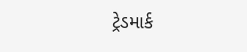ટ્રેડમાર્ક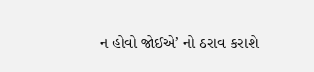ન હોવો જોઈએ’ નો ઠરાવ કરાશે